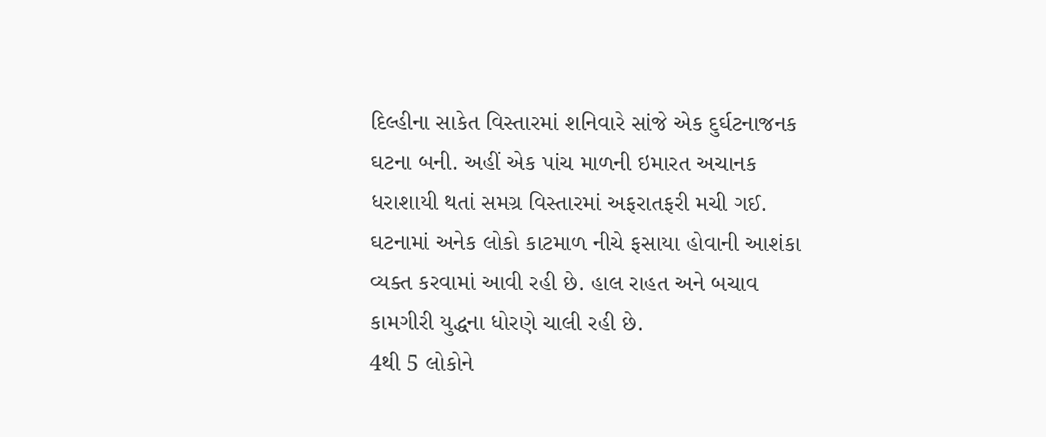દિલ્હીના સાકેત વિસ્તારમાં શનિવારે સાંજે એક દુર્ઘટનાજનક ઘટના બની. અહીં એક પાંચ માળની ઇમારત અચાનક ધરાશાયી થતાં સમગ્ર વિસ્તારમાં અફરાતફરી મચી ગઈ. ઘટનામાં અનેક લોકો કાટમાળ નીચે ફસાયા હોવાની આશંકા વ્યક્ત કરવામાં આવી રહી છે. હાલ રાહત અને બચાવ કામગીરી યુદ્ધના ધોરણે ચાલી રહી છે.
4થી 5 લોકોને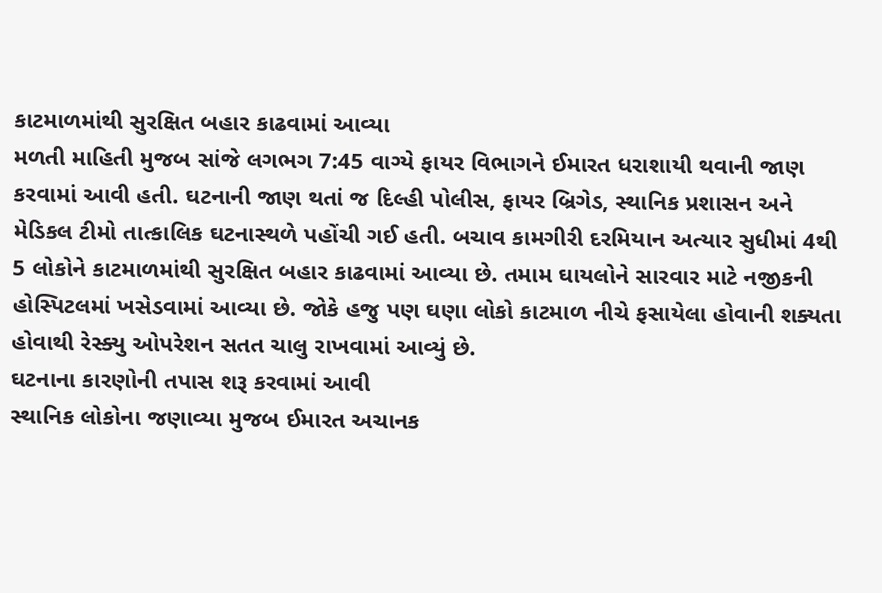કાટમાળમાંથી સુરક્ષિત બહાર કાઢવામાં આવ્યા
મળતી માહિતી મુજબ સાંજે લગભગ 7:45 વાગ્યે ફાયર વિભાગને ઈમારત ધરાશાયી થવાની જાણ કરવામાં આવી હતી. ઘટનાની જાણ થતાં જ દિલ્હી પોલીસ, ફાયર બ્રિગેડ, સ્થાનિક પ્રશાસન અને મેડિકલ ટીમો તાત્કાલિક ઘટનાસ્થળે પહોંચી ગઈ હતી. બચાવ કામગીરી દરમિયાન અત્યાર સુધીમાં 4થી 5 લોકોને કાટમાળમાંથી સુરક્ષિત બહાર કાઢવામાં આવ્યા છે. તમામ ઘાયલોને સારવાર માટે નજીકની હોસ્પિટલમાં ખસેડવામાં આવ્યા છે. જોકે હજુ પણ ઘણા લોકો કાટમાળ નીચે ફસાયેલા હોવાની શક્યતા હોવાથી રેસ્ક્યુ ઓપરેશન સતત ચાલુ રાખવામાં આવ્યું છે.
ઘટનાના કારણોની તપાસ શરૂ કરવામાં આવી
સ્થાનિક લોકોના જણાવ્યા મુજબ ઈમારત અચાનક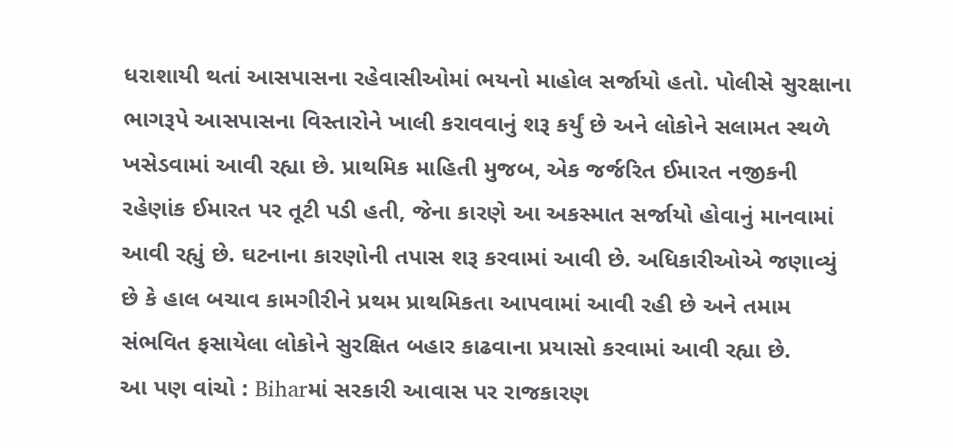ધરાશાયી થતાં આસપાસના રહેવાસીઓમાં ભયનો માહોલ સર્જાયો હતો. પોલીસે સુરક્ષાના ભાગરૂપે આસપાસના વિસ્તારોને ખાલી કરાવવાનું શરૂ કર્યું છે અને લોકોને સલામત સ્થળે ખસેડવામાં આવી રહ્યા છે. પ્રાથમિક માહિતી મુજબ, એક જર્જરિત ઈમારત નજીકની રહેણાંક ઈમારત પર તૂટી પડી હતી, જેના કારણે આ અકસ્માત સર્જાયો હોવાનું માનવામાં આવી રહ્યું છે. ઘટનાના કારણોની તપાસ શરૂ કરવામાં આવી છે. અધિકારીઓએ જણાવ્યું છે કે હાલ બચાવ કામગીરીને પ્રથમ પ્રાથમિકતા આપવામાં આવી રહી છે અને તમામ સંભવિત ફસાયેલા લોકોને સુરક્ષિત બહાર કાઢવાના પ્રયાસો કરવામાં આવી રહ્યા છે.
આ પણ વાંચો : Biharમાં સરકારી આવાસ પર રાજકારણ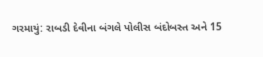ગરમાયું: રાબડી દેવીના બંગલે પોલીસ બંદોબસ્ત અને 15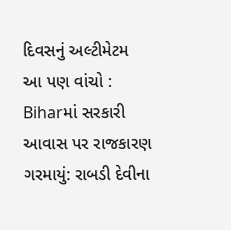દિવસનું અલ્ટીમેટમ
આ પણ વાંચો : Biharમાં સરકારી આવાસ પર રાજકારણ ગરમાયું: રાબડી દેવીના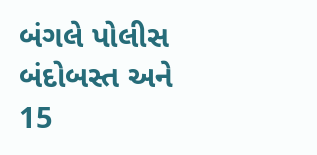બંગલે પોલીસ બંદોબસ્ત અને 15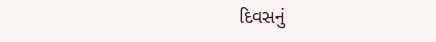દિવસનું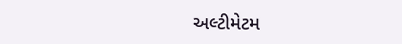અલ્ટીમેટમ